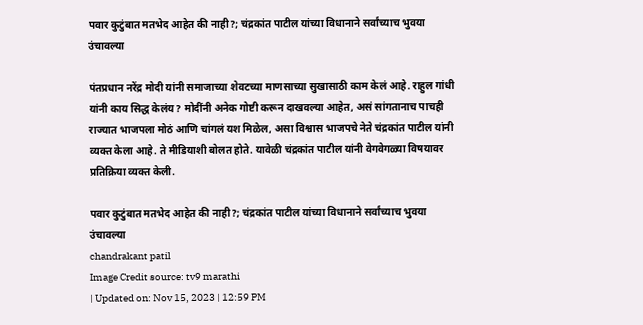पवार कुटुंबात मतभेद आहेत की नाही?; चंद्रकांत पाटील यांच्या विधानाने सर्वांच्याच भुवया उंचावल्या

पंतप्रधान नरेंद्र मोदी यांनी समाजाच्या शेवटच्या माणसाच्या सुखासाठी काम केलं आहे. राहुल गांधी यांनी काय सिद्ध केलंय? मोदींनी अनेक गोष्टी करून दाखवल्या आहेत, असं सांगतानाच पाचही राज्यात भाजपला मोठं आणि चांगलं यश मिळेल, असा विश्वास भाजपचे नेते चंद्रकांत पाटील यांनी व्यक्त केला आहे. ते मीडियाशी बोलत होते. यावेळी चंद्रकांत पाटील यांनी वेगवेगळ्या विषयावर प्रतिक्रिया व्यक्त केली.

पवार कुटुंबात मतभेद आहेत की नाही?; चंद्रकांत पाटील यांच्या विधानाने सर्वांच्याच भुवया उंचावल्या
chandrakant patil
Image Credit source: tv9 marathi
| Updated on: Nov 15, 2023 | 12:59 PM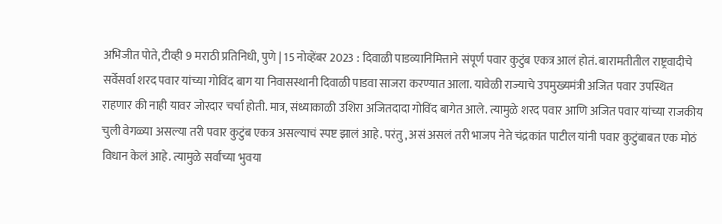अभिजीत पोते, टीव्ही 9 मराठी प्रतिनिधी, पुणे | 15 नोव्हेंबर 2023 : दिवाळी पाडव्यानिमित्ताने संपूर्ण पवार कुटुंब एकत्र आलं होतं. बारामतीतील राष्ट्रवादीचे सर्वेसर्वा शरद पवार यांच्या गोविंद बाग या निवासस्थानी दिवाळी पाडवा साजरा करण्यात आला. यावेळी राज्याचे उपमुख्यमंत्री अजित पवार उपस्थित राहणार की नाही यावर जोरदार चर्चा होती. मात्र, संध्याकाळी उशिरा अजितदादा गोविंद बागेत आले. त्यामुळे शरद पवार आणि अजित पवार यांच्या राजकीय चुली वेगळ्या असल्या तरी पवार कुटुंब एकत्र असल्याचं स्पष्ट झालं आहे. परंतु, असं असलं तरी भाजप नेते चंद्रकांत पाटील यांनी पवार कुटुंबाबत एक मोठं विधान केलं आहे. त्यामुळे सर्वांच्या भुवया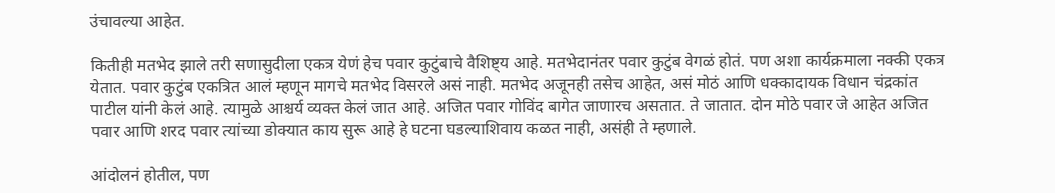उंचावल्या आहेत.

कितीही मतभेद झाले तरी सणासुदीला एकत्र येणं हेच पवार कुटुंबाचे वैशिष्ट्य आहे. मतभेदानंतर पवार कुटुंब वेगळं होतं. पण अशा कार्यक्रमाला नक्की एकत्र येतात. पवार कुटुंब एकत्रित आलं म्हणून मागचे मतभेद विसरले असं नाही. मतभेद अजूनही तसेच आहेत, असं मोठं आणि धक्कादायक विधान चंद्रकांत पाटील यांनी केलं आहे. त्यामुळे आश्चर्य व्यक्त केलं जात आहे. अजित पवार गोविंद बागेत जाणारच असतात. ते जातात. दोन मोठे पवार जे आहेत अजित पवार आणि शरद पवार त्यांच्या डोक्यात काय सुरू आहे हे घटना घडल्याशिवाय कळत नाही, असंही ते म्हणाले.

आंदोलनं होतील, पण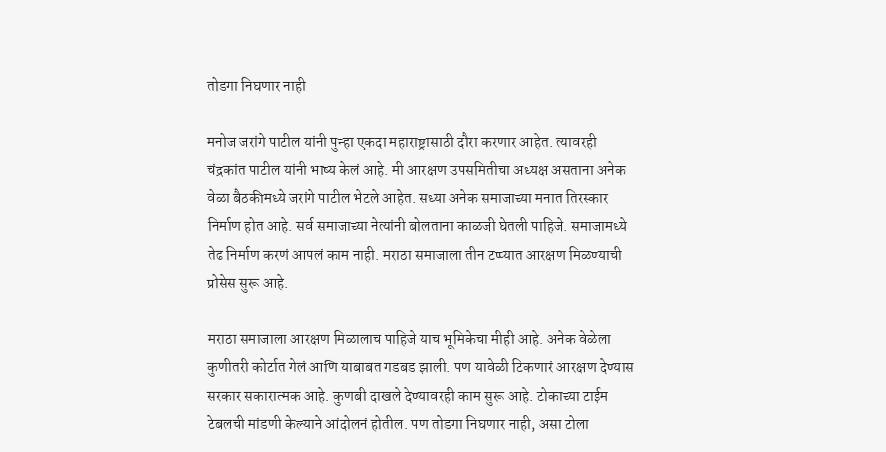तोडगा निघणार नाही

मनोज जरांगे पाटील यांनी पुन्हा एकदा महाराष्ट्रासाठी दौरा करणार आहेत. त्यावरही चंद्रकांत पाटील यांनी भाष्य केलं आहे. मी आरक्षण उपसमितीचा अध्यक्ष असताना अनेक वेळा बैठकीमध्ये जरांगे पाटील भेटले आहेत. सध्या अनेक समाजाच्या मनात तिरस्कार निर्माण होत आहे. सर्व समाजाच्या नेत्यांनी बोलताना काळजी घेतली पाहिजे. समाजामध्ये तेढ निर्माण करणं आपलं काम नाही. मराठा समाजाला तीन टप्प्यात आरक्षण मिळण्याची प्रोसेस सुरू आहे.

मराठा समाजाला आरक्षण मिळालाच पाहिजे याच भूमिकेचा मीही आहे. अनेक वेळेला कुणीतरी कोर्टात गेलं आणि याबाबत गडबड झाली. पण यावेळी टिकणारं आरक्षण देण्यास सरकार सकारात्मक आहे. कुणबी दाखले देण्यावरही काम सुरू आहे. टोकाच्या टाईम टेबलची मांडणी केल्याने आंदोलनं होतील. पण तोडगा निघणार नाही, असा टोला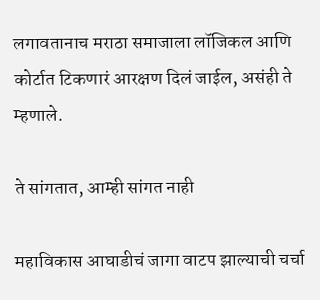लगावतानाच मराठा समाजाला लॉजिकल आणि कोर्टात टिकणारं आरक्षण दिलं जाईल, असंही ते म्हणाले.

ते सांगतात, आम्ही सांगत नाही

महाविकास आघाडीचं जागा वाटप झाल्याची चर्चा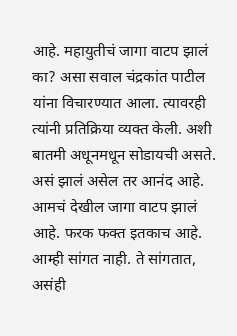आहे. महायुतीचं जागा वाटप झालं का? असा सवाल चंद्रकांत पाटील यांना विचारण्यात आला. त्यावरही त्यांनी प्रतिक्रिया व्यक्त केली. अशी बातमी अधूनमधून सोडायची असते. असं झालं असेल तर आनंद आहे. आमचं देखील जागा वाटप झालं आहे. फरक फक्त इतकाच आहे. आम्ही सांगत नाही. ते सांगतात, असंही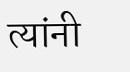त्यांनी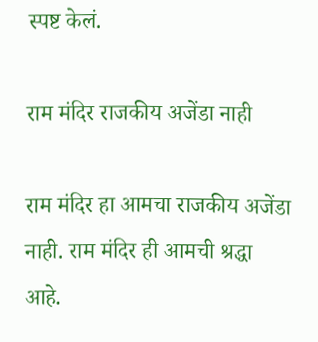स्पष्ट केलं.

राम मंदिर राजकीय अजेंडा नाही

राम मंदिर हा आमचा राजकीय अजेंडा नाही. राम मंदिर ही आमची श्रद्धा आहे.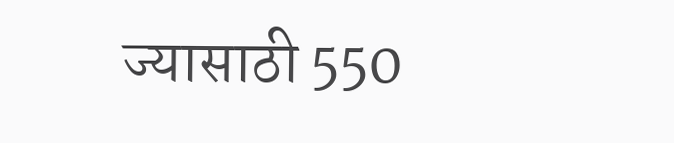ज्यासाठी 550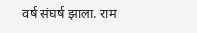वर्ष संघर्ष झाला. राम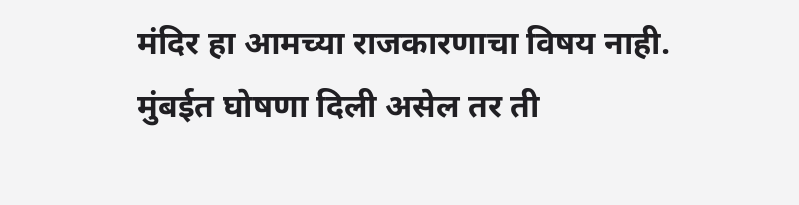मंदिर हा आमच्या राजकारणाचा विषय नाही. मुंबईत घोषणा दिली असेल तर ती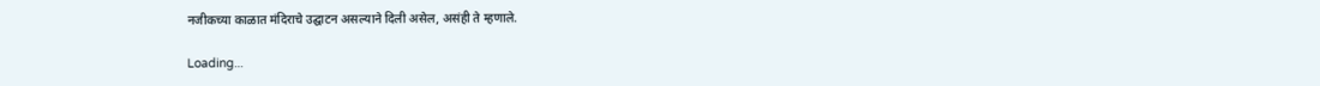नजीकच्या काळात मंदिराचे उद्घाटन असल्याने दिली असेल, असंही ते म्हणाले.

Loading...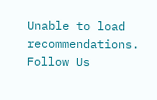Unable to load recommendations.
Follow Us